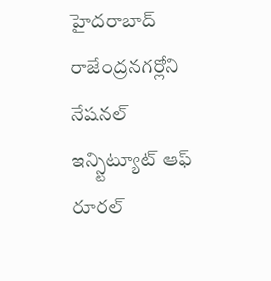హైదరాబాద్ రాజేంద్రనగర్లోని నేషనల్ ఇన్స్టిట్యూట్ ఆఫ్ రూరల్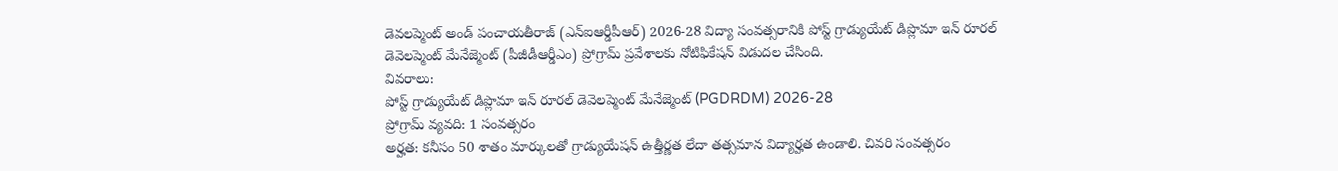డెవలప్మెంట్ అండ్ పంచాయతీరాజ్ (ఎన్ఐఆర్డీపీఆర్) 2026-28 విద్యా సంవత్సరానికి పోస్ట్ గ్రాడ్యుయేట్ డిప్లొమా ఇన్ రూరల్ డెవెలప్మెంట్ మేనేజ్మెంట్ (పీజీడీఆర్డీఎం) ప్రోగ్రామ్ ప్రవేశాలకు నోటిఫికేషన్ విడుదల చేసింది.
వివరాలు:
పోస్ట్ గ్రాడ్యుయేట్ డిప్లొమా ఇన్ రూరల్ డెవెలప్మెంట్ మేనేజ్మెంట్ (PGDRDM) 2026-28
ప్రోగ్రామ్ వ్యవది: 1 సంవత్సరం
అర్హత: కనీసం 50 శాతం మార్కులతో గ్రాడ్యుయేషన్ ఉత్తీర్ణత లేదా తత్సమాన విద్యార్హత ఉండాలి. చివరి సంవత్సరం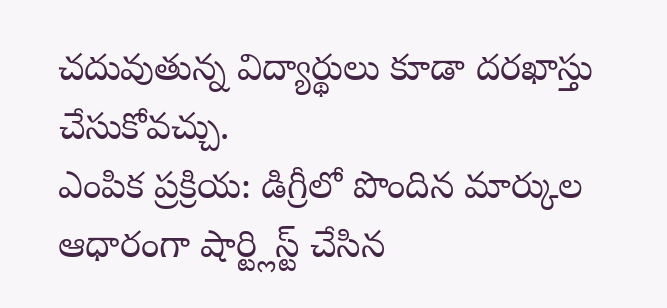చదువుతున్న విద్యార్థులు కూడా దరఖాస్తు చేసుకోవచ్చు.
ఎంపిక ప్రక్రియ: డిగ్రీలో పొందిన మార్కుల ఆధారంగా షార్ట్లిస్ట్ చేసిన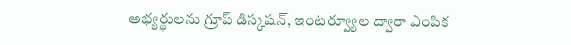అభ్యర్థులను గ్రూప్ డిస్కషన్, ఇంటర్వ్యూల ద్వారా ఎంపిక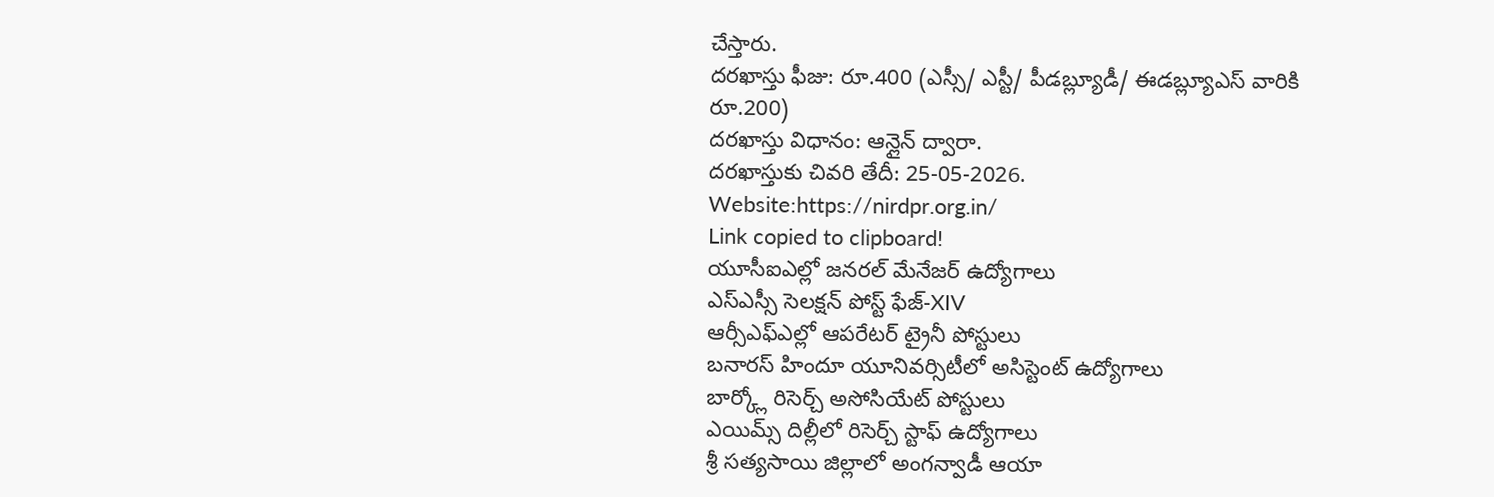చేస్తారు.
దరఖాస్తు ఫీజు: రూ.400 (ఎస్సీ/ ఎస్టీ/ పీడబ్ల్యూడీ/ ఈడబ్ల్యూఎస్ వారికి రూ.200)
దరఖాస్తు విధానం: ఆన్లైన్ ద్వారా.
దరఖాస్తుకు చివరి తేదీ: 25-05-2026.
Website:https://nirdpr.org.in/
Link copied to clipboard!
యూసీఐఎల్లో జనరల్ మేనేజర్ ఉద్యోగాలు
ఎస్ఎస్సీ సెలక్షన్ పోస్ట్ ఫేజ్-XIV
ఆర్సీఎఫ్ఎల్లో ఆపరేటర్ ట్రైనీ పోస్టులు
బనారస్ హిందూ యూనివర్సిటీలో అసిస్టెంట్ ఉద్యోగాలు
బార్క్లో రిసెర్చ్ అసోసియేట్ పోస్టులు
ఎయిమ్స్ దిల్లీలో రిసెర్చ్ స్టాఫ్ ఉద్యోగాలు
శ్రీ సత్యసాయి జిల్లాలో అంగన్వాడీ ఆయా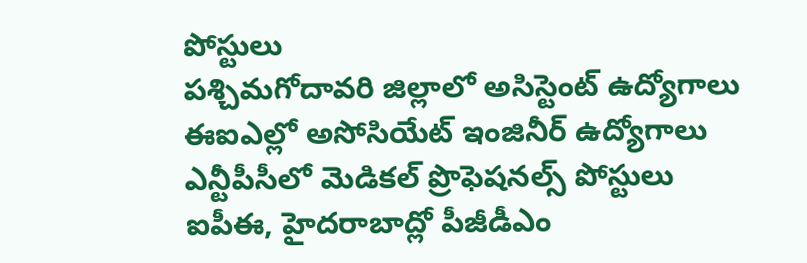పోస్టులు
పశ్చిమగోదావరి జిల్లాలో అసిస్టెంట్ ఉద్యోగాలు
ఈఐఎల్లో అసోసియేట్ ఇంజినీర్ ఉద్యోగాలు
ఎన్టీపీసీలో మెడికల్ ప్రొఫెషనల్స్ పోస్టులు
ఐపీఈ, హైదరాబాద్లో పీజీడీఎం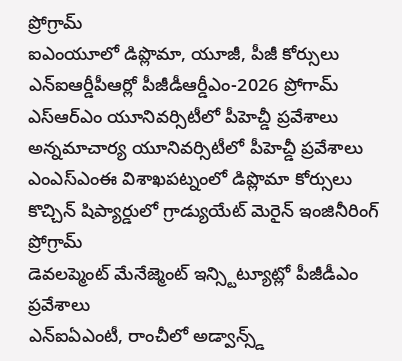ప్రోగ్రామ్
ఐఎంయూలో డిప్లొమా, యూజీ, పీజీ కోర్సులు
ఎన్ఐఆర్డీపీఆర్లో పీజీడీఆర్డీఎం-2026 ప్రోగామ్
ఎస్ఆర్ఎం యూనివర్సిటీలో పీహెచ్డీ ప్రవేశాలు
అన్నమాచార్య యూనివర్సిటీలో పీహెచ్డీ ప్రవేశాలు
ఎంఎస్ఎంఈ విశాఖపట్నంలో డిప్లొమా కోర్సులు
కొచ్చిన్ షిప్యార్డులో గ్రాడ్యుయేట్ మెరైన్ ఇంజినీరింగ్ ప్రోగ్రామ్
డెవలప్మెంట్ మేనేజ్మెంట్ ఇన్స్టిట్యూట్లో పీజీడీఎం ప్రవేశాలు
ఎన్ఐఏఎంటీ, రాంచీలో అడ్వాన్స్డ్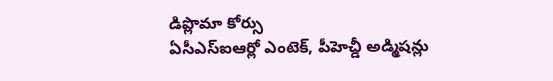డిప్లొమా కోర్సు
ఏసీఎస్ఐఆర్లో ఎంటెక్, పీహెచ్డీ అడ్మిషన్లు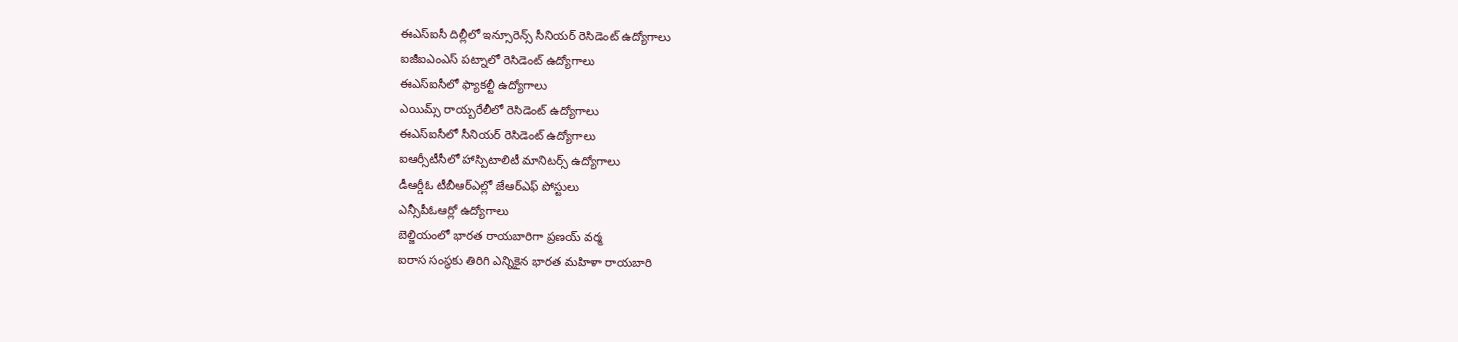ఈఎస్ఐసీ దిల్లీలో ఇన్సూరెన్స్ సీనియర్ రెసిడెంట్ ఉద్యోగాలు
ఐజీఐఎంఎస్ పట్నాలో రెసిడెంట్ ఉద్యోగాలు
ఈఎస్ఐసీలో ఫ్యాకల్టీ ఉద్యోగాలు
ఎయిమ్స్ రాయ్బరేలీలో రెసిడెంట్ ఉద్యోగాలు
ఈఎస్ఐసీలో సీనియర్ రెసిడెంట్ ఉద్యోగాలు
ఐఆర్సీటీసీలో హాస్పిటాలిటీ మానిటర్స్ ఉద్యోగాలు
డీఆర్డీఓ టీబీఆర్ఎల్లో జేఆర్ఎఫ్ పోస్టులు
ఎన్సీపీఓఆర్లో ఉద్యోగాలు
బెల్జియంలో భారత రాయబారిగా ప్రణయ్ వర్మ
ఐరాస సంస్థకు తిరిగి ఎన్నికైన భారత మహిళా రాయబారి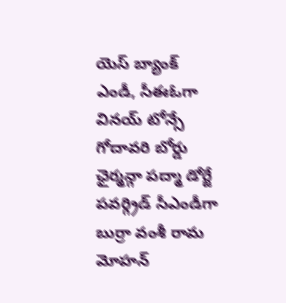యెస్ బ్యాంక్ ఎండీ, సీఈఓగా వినయ్ టోన్సే
గోదావరి బోర్డు ఛైర్మన్గా పద్మా డోర్జే
పవర్గ్రిడ్ సీఎండీగా బుర్రా వంశీ రామ మోహన్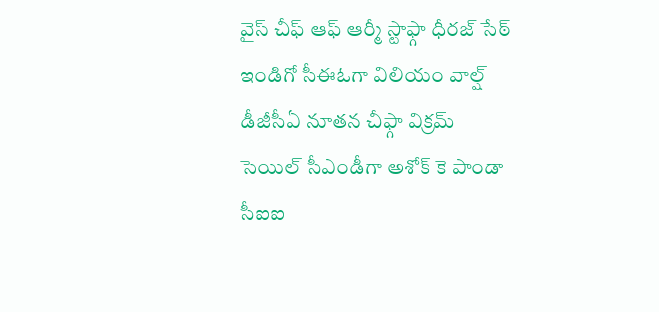వైస్ చీఫ్ ఆఫ్ ఆర్మీ స్టాఫ్గా ధీరజ్ సేఠ్
ఇండిగో సీఈఓగా విలియం వాల్ష్
డీజీసీఏ నూతన చీఫ్గా విక్రమ్
సెయిల్ సీఎండీగా అశోక్ కె పాండా
సీఐఐ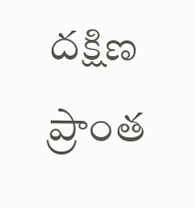దక్షిణ ప్రాంత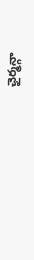ఛైర్మన్గా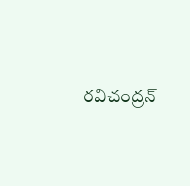రవిచంద్రన్